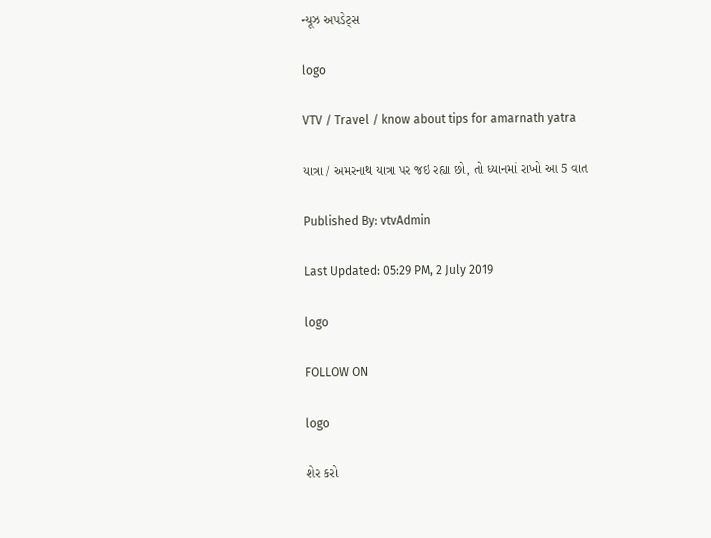ન્યૂઝ અપડેટ્સ

logo

VTV / Travel / know about tips for amarnath yatra

યાત્રા / અમરનાથ યાત્રા પર જઇ રહ્યા છો, તો ધ્યાનમાં રાખો આ 5 વાત

Published By: vtvAdmin

Last Updated: 05:29 PM, 2 July 2019

logo

FOLLOW ON

logo

શેર કરો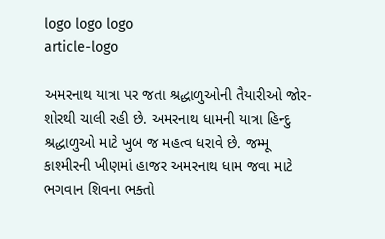logo logo logo
article-logo

અમરનાથ યાત્રા પર જતા શ્રદ્ધાળુઓની તૈયારીઓ જોર-શોરથી ચાલી રહી છે. અમરનાથ ધામની યાત્રા હિન્દુ શ્રદ્ધાળુઓ માટે ખુબ જ મહત્વ ધરાવે છે. જમ્મૂ કાશ્મીરની ખીણમાં હાજર અમરનાથ ધામ જવા માટે ભગવાન શિવના ભક્તો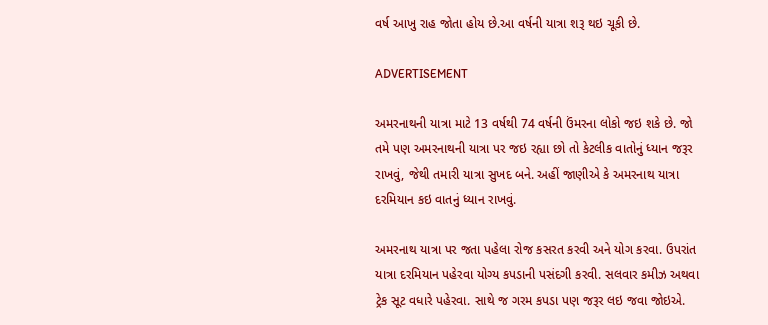વર્ષ આખુ રાહ જોતા હોય છે.આ વર્ષની યાત્રા શરૂ થઇ ચૂકી છે.

ADVERTISEMENT

અમરનાથની યાત્રા માટે 13 વર્ષથી 74 વર્ષની ઉંમરના લોકો જઇ શકે છે. જો તમે પણ અમરનાથની યાત્રા પર જઇ રહ્યા છો તો કેટલીક વાતોનું ધ્યાન જરૂર રાખવું, જેથી તમારી યાત્રા સુખદ બને. અહીં જાણીએ કે અમરનાથ યાત્રા દરમિયાન કઇ વાતનું ધ્યાન રાખવું.

અમરનાથ યાત્રા પર જતા પહેલા રોજ કસરત કરવી અને યોગ કરવા. ઉપરાંત યાત્રા દરમિયાન પહેરવા યોગ્ય કપડાની પસંદગી કરવી. સલવાર કમીઝ અથવા ટ્રેક સૂટ વધારે પહેરવા. સાથે જ ગરમ કપડા પણ જરૂર લઇ જવા જોઇએ.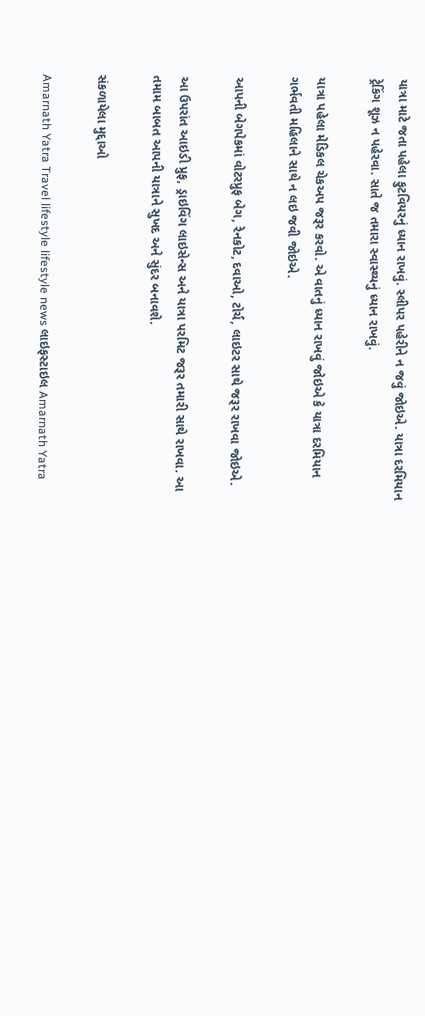યાત્રા માટે જતા પહેલા ફુટવિયરનું ધ્યાન રાખવું. સ્લીપર પહેરીને ન જવું જોઇએ. યાત્રા દરમિયાન ટ્રેકિંગ શૂઝ ન પહેરવા. સાતે જ તમારા સ્વાસ્થ્યનું ધ્યાન રાખવું.

યાત્રા પહેલા મેડિકલ ચેકઅપ જરૂર કરવો. એ વાતનું ધ્યાન રાખવું જોઇએ કે યાત્રા દરમિયાન ગર્ભવતી મહિલાને સાથે ન લઇ જવી જોઇએ.

આપની બેગપેકમાં વોટરપ્રુફ બેગ, રેનકોટ, દવાઓ, ટોર્ચ, લાઇટર સાથે જરૂર રાખવા જોઇએ.

આ ઉપરાંત આઇડી પ્રુફ, ડ્રાઇવિંગ લાઇસેન્સ અને યાત્રા પરમિટ જરૂર તમારી સાથે રાખવા. આ તમામ બાબત આપની યાત્રાને સુખદ અને સુંદર બનાવશે.

સંકળાયેલા મુદ્દાઓ

Amarnath Yatra Travel lifestyle lifestyle news લાઇફસ્ટાઇલ Amarnath Yatra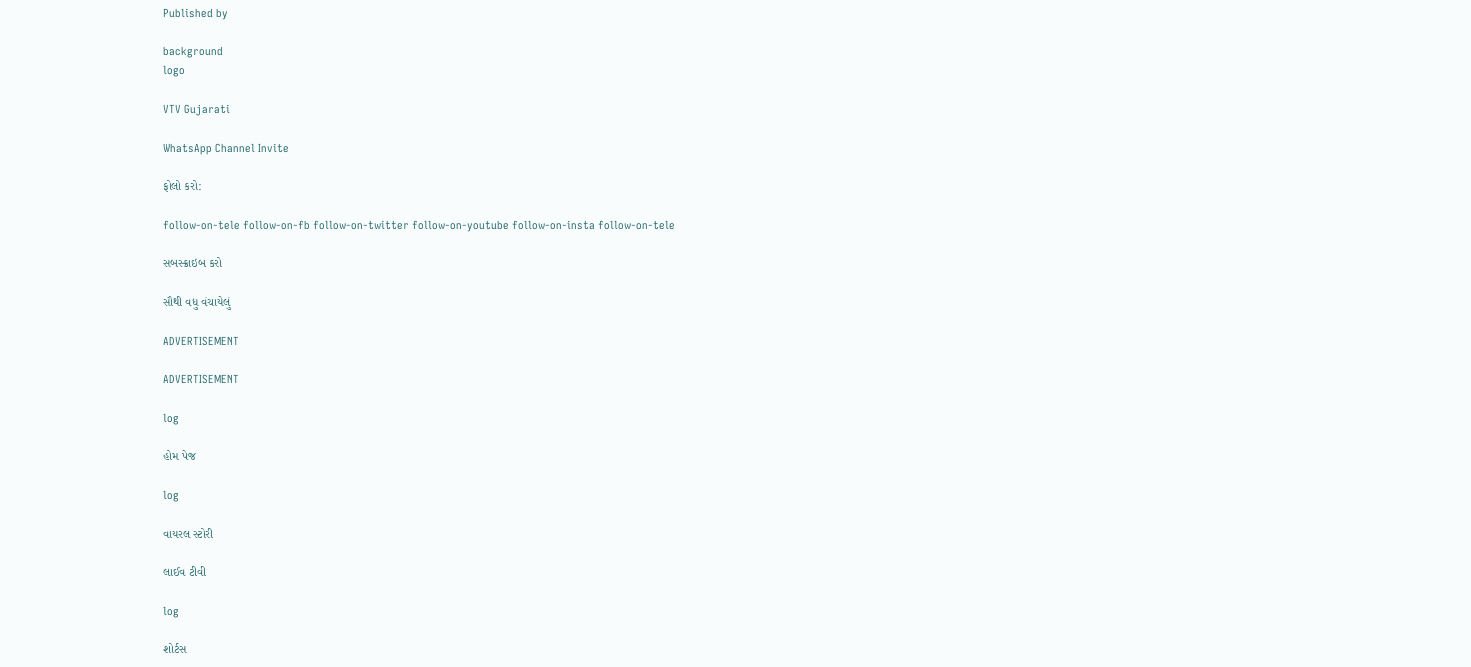Published by

background
logo

VTV Gujarati

WhatsApp Channel Invite

ફોલો કરો:

follow-on-tele follow-on-fb follow-on-twitter follow-on-youtube follow-on-insta follow-on-tele

સબસ્ક્રાઇબ કરો

સૌથી વધુ વંચાયેલું

ADVERTISEMENT

ADVERTISEMENT

log

હોમ પેજ

log

વાયરલ સ્ટોરી

લાઈવ ટીવી

log

શોર્ટસ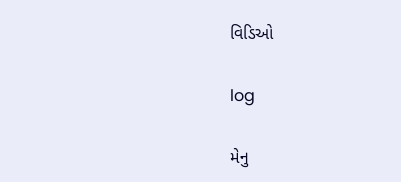વિડિઓ

log

મેનુ